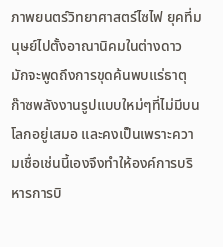ภาพยนตร์วิทยาศาสตร์ไซไฟ ยุคที่มนุษย์ไปตั้งอาณานิคมในต่างดาว มักจะพูดถึงการขุดค้นพบแร่ธาตุ ก๊าซพลังงานรูปแบบใหม่ๆที่ไม่มีบนโลกอยู่เสมอ และคงเป็นเพราะความเชื่อเช่นนี้เองจึงทำให้องค์การบริหารการบิ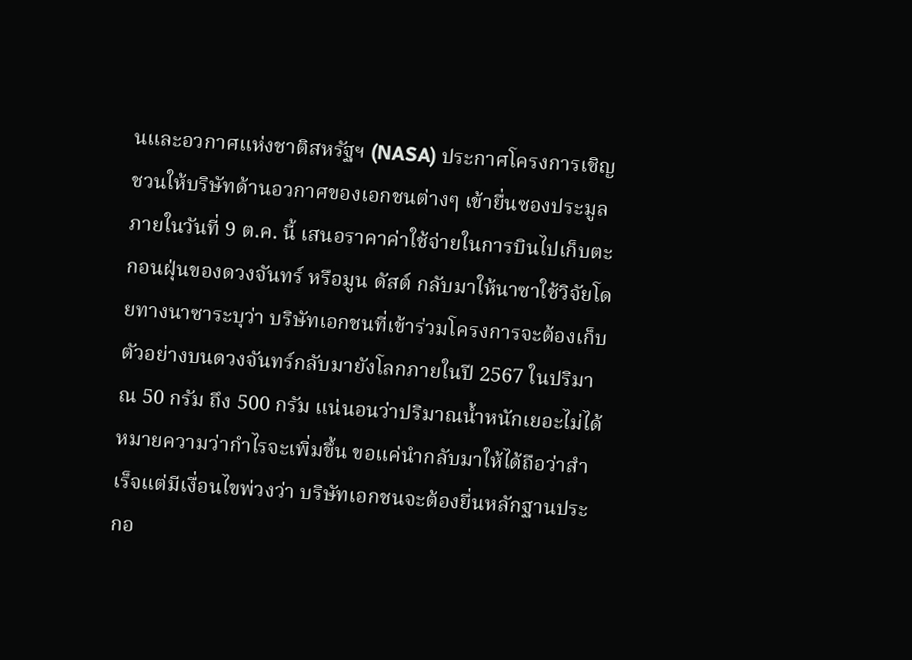นและอวกาศแห่งชาติสหรัฐฯ (NASA) ประกาศโครงการเชิญชวนให้บริษัทด้านอวกาศของเอกชนต่างๆ เข้ายื่นซองประมูลภายในวันที่ 9 ต.ค. นี้ เสนอราคาค่าใช้จ่ายในการบินไปเก็บตะกอนฝุ่นของดวงจันทร์ หรือมูน ดัสต์ กลับมาให้นาซาใช้วิจัยโดยทางนาซาระบุว่า บริษัทเอกชนที่เข้าร่วมโครงการจะต้องเก็บตัวอย่างบนดวงจันทร์กลับมายังโลกภายในปี 2567 ในปริมาณ 50 กรัม ถึง 500 กรัม แน่นอนว่าปริมาณน้ำหนักเยอะไม่ได้หมายความว่ากำไรจะเพิ่มขึ้น ขอแค่นำกลับมาให้ได้ถือว่าสำเร็จแต่มีเงื่อนไขพ่วงว่า บริษัทเอกชนจะต้องยื่นหลักฐานประกอ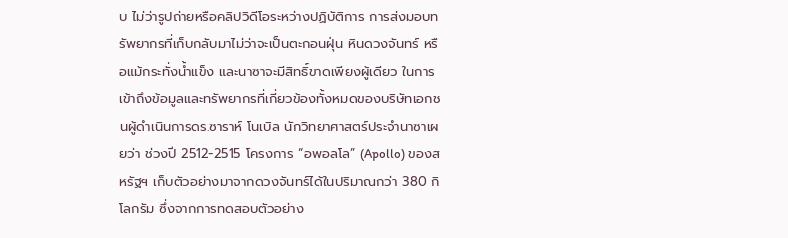บ ไม่ว่ารูปถ่ายหรือคลิปวิดีโอระหว่างปฏิบัติการ การส่งมอบทรัพยากรที่เก็บกลับมาไม่ว่าจะเป็นตะกอนฝุ่น หินดวงจันทร์ หรือแม้กระทั่งน้ำแข็ง และนาซาจะมีสิทธิ์ขาดเพียงผู้เดียว ในการเข้าถึงข้อมูลและทรัพยากรที่เกี่ยวข้องทั้งหมดของบริษัทเอกชนผู้ดำเนินการดร.ซาราห์ โนเบิล นักวิทยาศาสตร์ประจำนาซาเผยว่า ช่วงปี 2512-2515 โครงการ “อพอลโล” (Apollo) ของสหรัฐฯ เก็บตัวอย่างมาจากดวงจันทร์ได้ในปริมาณกว่า 380 กิโลกรัม ซึ่งจากการทดสอบตัวอย่าง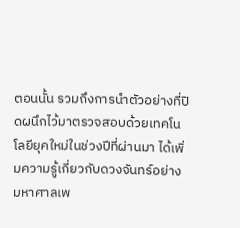ตอนนั้น รวมถึงการนำตัวอย่างที่ปิดผนึกไว้มาตรวจสอบด้วยเทคโนโลยียุคใหม่ในช่วงปีที่ผ่านมา ได้เพิ่มความรู้เกี่ยวกับดวงจันทร์อย่างมหาศาลเพ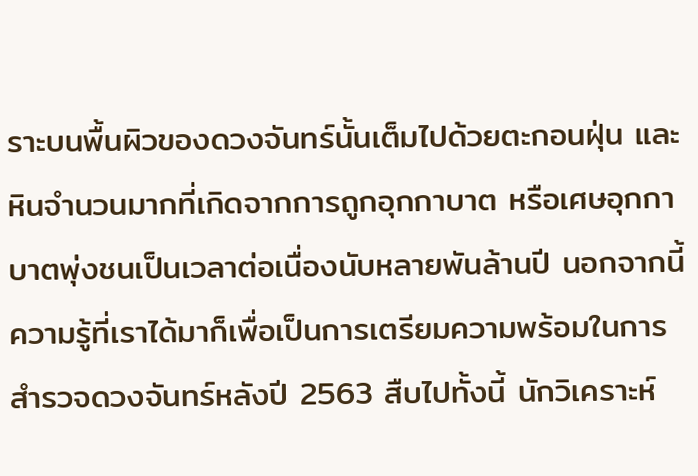ราะบนพื้นผิวของดวงจันทร์นั้นเต็มไปด้วยตะกอนฝุ่น และหินจำนวนมากที่เกิดจากการถูกอุกกาบาต หรือเศษอุกกาบาตพุ่งชนเป็นเวลาต่อเนื่องนับหลายพันล้านปี นอกจากนี้ ความรู้ที่เราได้มาก็เพื่อเป็นการเตรียมความพร้อมในการสำรวจดวงจันทร์หลังปี 2563 สืบไปทั้งนี้ นักวิเคราะห์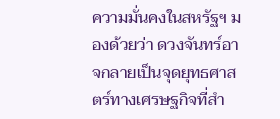ความมั่นคงในสหรัฐฯ มองด้วยว่า ดวงจันทร์อาจกลายเป็นจุดยุทธศาสตร์ทางเศรษฐกิจที่สำ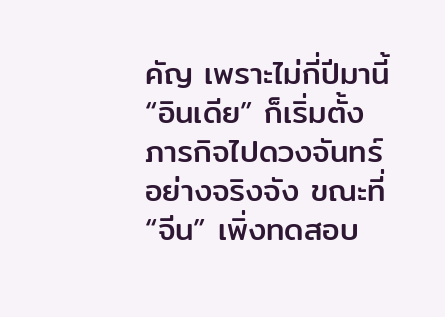คัญ เพราะไม่กี่ปีมานี้ “อินเดีย” ก็เริ่มตั้งภารกิจไปดวงจันทร์อย่างจริงจัง ขณะที่ “จีน” เพิ่งทดสอบ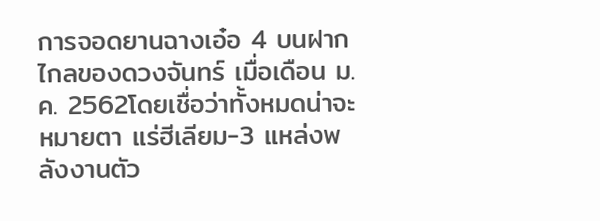การจอดยานฉางเอ๋อ 4 บนฝากไกลของดวงจันทร์ เมื่อเดือน ม.ค. 2562โดยเชื่อว่าทั้งหมดน่าจะหมายตา แร่ฮีเลียม-3 แหล่งพลังงานตัว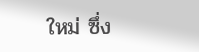ใหม่ ซึ่ง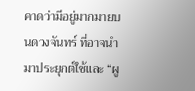คาดว่ามีอยู่มากมายบนดวงจันทร์ ที่อาจนำมาประยุกต์ใช้และ “ผู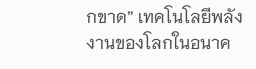กขาด” เทคโนโลยีพลังงานของโลกในอนาค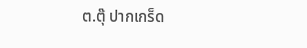ต.ตุ๊ ปากเกร็ด